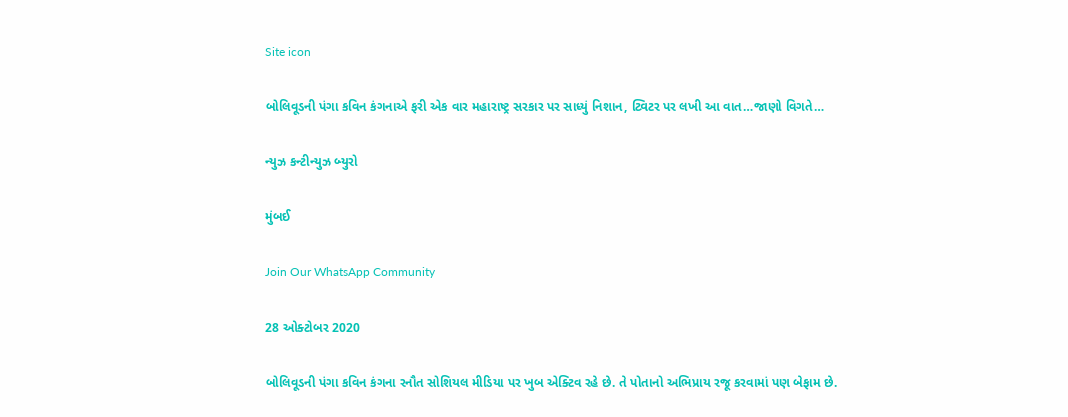Site icon

બોલિવૂડની પંગા કવિન કંગનાએ ફરી એક વાર મહારાષ્ટ્ર સરકાર પર સાધ્યું નિશાન, ટ્વિટર પર લખી આ વાત…જાણો વિગતે…

ન્યુઝ કન્ટીન્યુઝ બ્યુરો

મુંબઈ

Join Our WhatsApp Community

28 ઓક્ટોબર 2020

બોલિવૂડની પંગા કવિન કંગના રનૌત સોશિયલ મીડિયા પર ખુબ એક્ટિવ રહે છે. તે પોતાનો અભિપ્રાય રજૂ કરવામાં પણ બેફામ છે.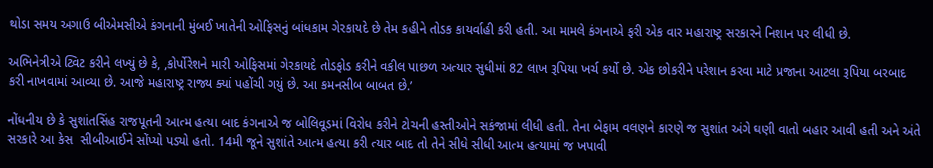થોડા સમય અગાઉ બીએમસીએ કંગનાની મુંબઈ ખાતેની ઓફિસનું બાંધકામ ગેરકાયદે છે તેમ કહીને તોડક કાયર્વાહી કરી હતી. આ મામલે કંગનાએ ફરી એક વાર મહારાષ્ટ્ર સરકારને નિશાન પર લીધી છે.

અભિનેત્રીએ ટ્વિટ કરીને લખ્યું છે કે, ,કોર્પોરેશને મારી ઓફિસમાં ગેરકાયદે તોડફોડ કરીને વકીલ પાછળ અત્યાર સુધીમાં 82 લાખ રૂપિયા ખર્ચ કર્યો છે. એક છોકરીને પરેશાન કરવા માટે પ્રજાના આટલા રૂપિયા બરબાદ કરી નાખવામાં આવ્યા છે. આજે મહારાષ્ટ્ર રાજ્ય ક્યાં પહોંચી ગયું છે. આ કમનસીબ બાબત છે.’

નોંધનીય છે કે સુશાંતસિંહ રાજપૂતની આત્મ હત્યા બાદ કંગનાએ જ બોલિવૂડમાં વિરોધ કરીને ટોચની હસ્તીઓને સકંજામાં લીધી હતી. તેના બેફામ વલણને કારણે જ સુશાંત અંગે ઘણી વાતો બહાર આવી હતી અને અંતે સરકારે આ કેસ  સીબીઆઈને સોંપ્યો પડ્યો હતો. 14મી જૂને સુશાંતે આત્મ હત્યા કરી ત્યાર બાદ તો તેને સીધે સીધી આત્મ હત્યામાં જ ખપાવી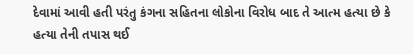દેવામાં આવી હતી પરંતુ કંગના સહિતના લોકોના વિરોધ બાદ તે આત્મ હત્યા છે કે હત્યા તેની તપાસ થઈ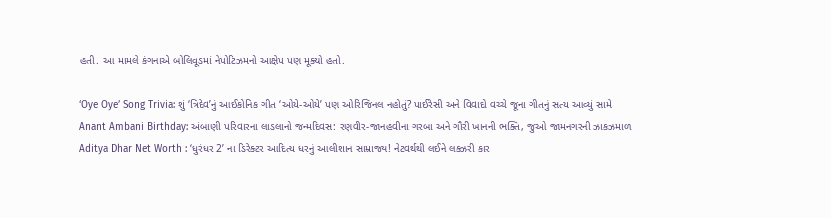હતી. આ મામલે કંગનાએ બોલિવૂડમાં નેપોટિઝમનો આક્ષેપ પણ મૂક્યો હતો.

‘Oye Oye’ Song Trivia: શું ‘ત્રિદેવ’નું આઈકોનિક ગીત ‘ઓયે-ઓયે’ પણ ઓરિજિનલ નહોતું? પાઈરેસી અને વિવાદો વચ્ચે જૂના ગીતનું સત્ય આવ્યું સામે
Anant Ambani Birthday: અંબાણી પરિવારના લાડલાનો જન્મદિવસ: રણવીર-જાનહવીના ગરબા અને ગૌરી ખાનની ભક્તિ, જુઓ જામનગરની ઝાકઝમાળ
Aditya Dhar Net Worth : ‘ધુરંધર 2’ ના ડિરેક્ટર આદિત્ય ધરનું આલીશાન સામ્રાજ્ય! નેટવર્થથી લઈને લક્ઝરી કાર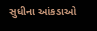સુધીના આંકડાઓ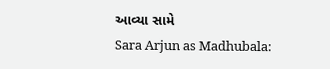આવ્યા સામે
Sara Arjun as Madhubala: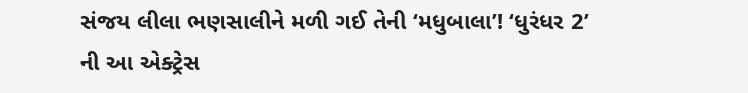સંજય લીલા ભણસાલીને મળી ગઈ તેની ‘મધુબાલા’! ‘ધુરંધર 2’ ની આ એક્ટ્રેસ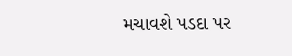મચાવશે પડદા પર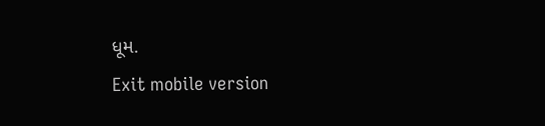ધૂમ.
Exit mobile version